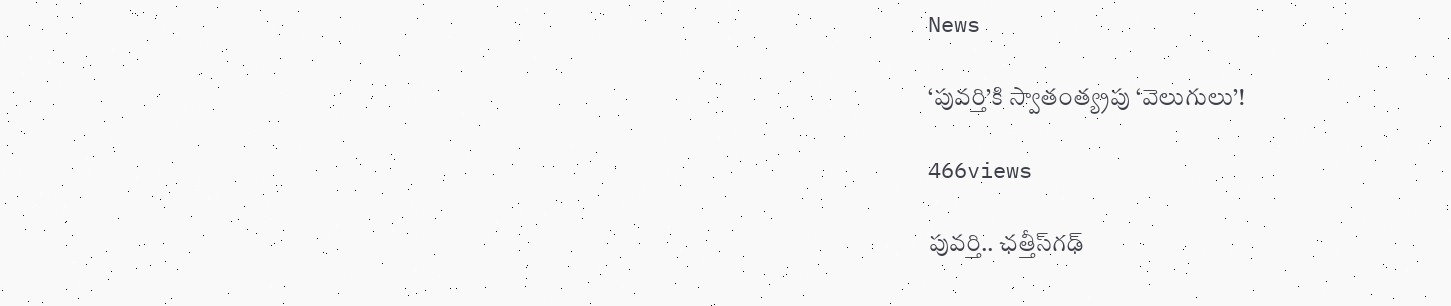News

‘పువర్తి’కి స్వాతంత్య్రపు ‘వెలుగులు’!

466views

పువర్తి.. ఛత్తీస్‌గఢ్‌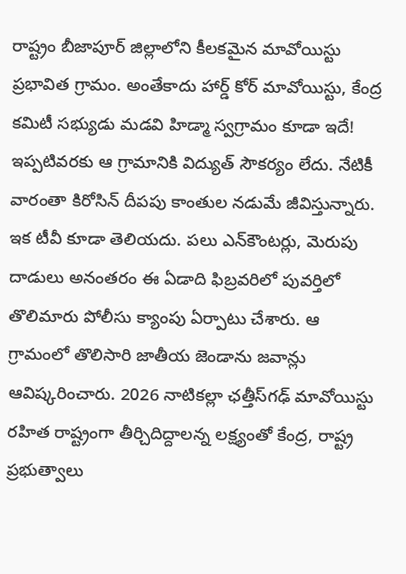రాష్ట్రం బీజాపూర్‌ జిల్లాలోని కీలకమైన మావోయిస్టు ప్రభావిత గ్రామం. అంతేకాదు హార్డ్‌ కోర్‌ మావోయిస్టు, కేంద్ర కమిటీ సభ్యుడు మడవి హిడ్మా స్వగ్రామం కూడా ఇదే! ఇప్పటివరకు ఆ గ్రామానికి విద్యుత్‌ సౌకర్యం లేదు. నేటికీ వారంతా కిరోసిన్‌ దీపపు కాంతుల నడుమే జీవిస్తున్నారు. ఇక టీవీ కూడా తెలియదు. పలు ఎన్‌కౌంటర్లు, మెరుపు దాడులు అనంతరం ఈ ఏడాది ఫిబ్రవరిలో పువర్తిలో తొలిమారు పోలీసు క్యాంపు ఏర్పాటు చేశారు. ఆ గ్రామంలో తొలిసారి జాతీయ జెండాను జవాన్లు ఆవిష్కరించారు. 2026 నాటికల్లా ఛత్తీస్‌గఢ్‌ మావోయిస్టు రహిత రాష్ట్రంగా తీర్చిదిద్దాలన్న లక్ష్యంతో కేంద్ర, రాష్ట్ర ప్రభుత్వాలు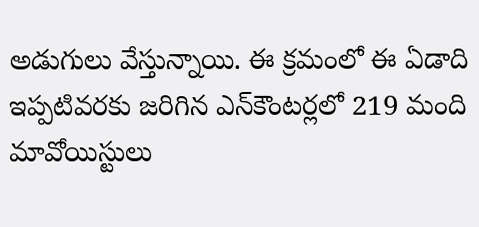అడుగులు వేస్తున్నాయి. ఈ క్రమంలో ఈ ఏడాది ఇప్పటివరకు జరిగిన ఎన్‌కౌంటర్లలో 219 మంది మావోయిస్టులు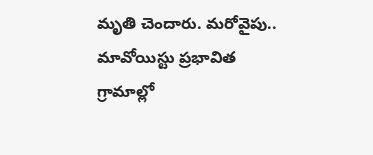మృతి చెందారు. మరోవైపు.. మావోయిస్టు ప్రభావిత గ్రామాల్లో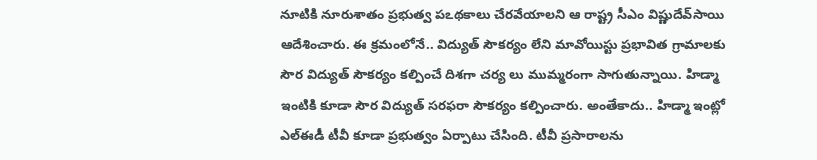నూటికి నూరుశాతం ప్రభుత్వ పఽథకాలు చేరవేయాలని ఆ రాష్ట్ర సీఎం విష్ణుదేవ్‌సాయి ఆదేశించారు. ఈ క్రమంలోనే.. విద్యుత్‌ సౌకర్యం లేని మావోయిస్టు ప్రభావిత గ్రామాలకు సౌర విద్యుత్‌ సౌకర్యం కల్పించే దిశగా చర్య లు ముమ్మరంగా సాగుతున్నాయి. హిడ్మా ఇంటికి కూడా సౌర విద్యుత్‌ సరఫరా సౌకర్యం కల్పించారు. అంతేకాదు.. హిడ్మా ఇంట్లో ఎల్‌ఈడీ టీవీ కూడా ప్రభుత్వం ఏర్పాటు చేసింది. టీవీ ప్రసారాలను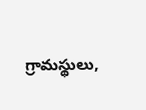గ్రామస్థులు,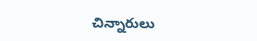చిన్నారులు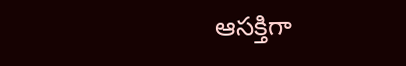ఆసక్తిగా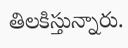తిలకిస్తున్నారు.